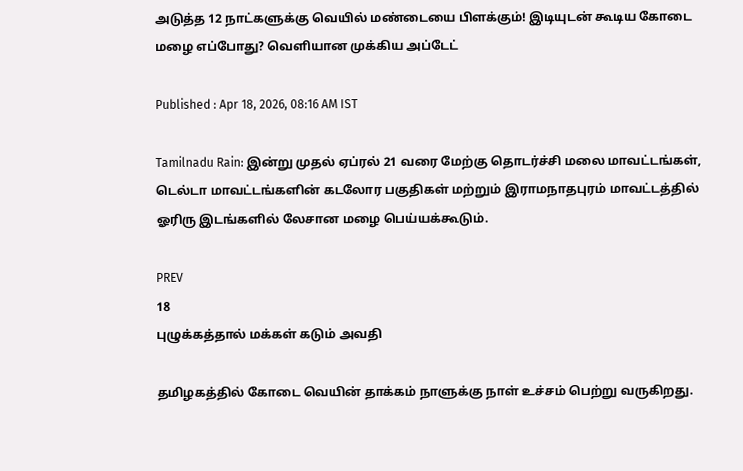அடுத்த 12 நாட்களுக்கு வெயில் மண்டையை பிளக்கும்! இடியுடன் கூடிய கோடை மழை எப்போது? வெளியான முக்கிய அப்டேட்

Published : Apr 18, 2026, 08:16 AM IST

Tamilnadu Rain: இன்று முதல் ஏப்ரல் 21 வரை மேற்கு தொடர்ச்சி மலை மாவட்டங்கள், டெல்டா மாவட்டங்களின் கடலோர பகுதிகள் மற்றும் இராமநாதபுரம் மாவட்டத்தில் ஓரிரு இடங்களில் லேசான மழை பெய்யக்கூடும்.

PREV
18
புழுக்கத்தால் மக்கள் கடும் அவதி

தமிழகத்தில் கோடை வெயின் தாக்கம் நாளுக்கு நாள் உச்சம் பெற்று வருகிறது.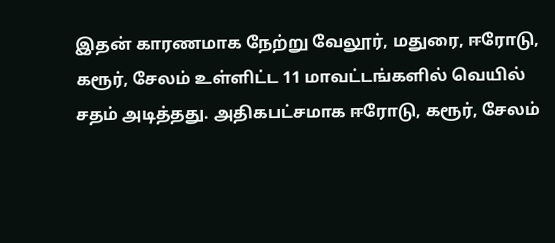இதன் காரணமாக நேற்று வேலூர், மதுரை, ஈரோடு, கரூர், சேலம் உள்ளிட்ட 11 மாவட்டங்களில் வெயில் சதம் அடித்தது. அதிகபட்சமாக ஈரோடு, கரூர், சேலம்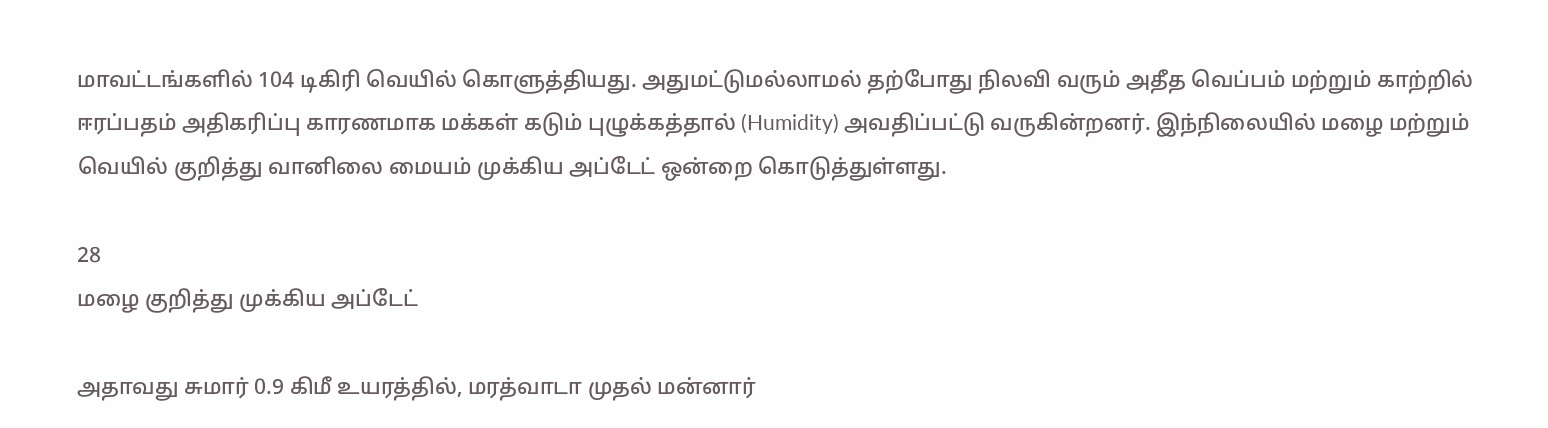மாவட்டங்களில் 104 டிகிரி வெயில் கொளுத்தியது. அதுமட்டுமல்லாமல் தற்போது நிலவி வரும் அதீத வெப்பம் மற்றும் காற்றில் ஈரப்பதம் அதிகரிப்பு காரணமாக மக்கள் கடும் புழுக்கத்தால் (Humidity) அவதிப்பட்டு வருகின்றனர். இந்நிலையில் மழை மற்றும் வெயில் குறித்து வானிலை மையம் முக்கிய அப்டேட் ஒன்றை கொடுத்துள்ளது.

28
மழை குறித்து முக்கிய அப்டேட்

அதாவது சுமார் 0.9 கிமீ உயரத்தில், மரத்வாடா முதல் மன்னார்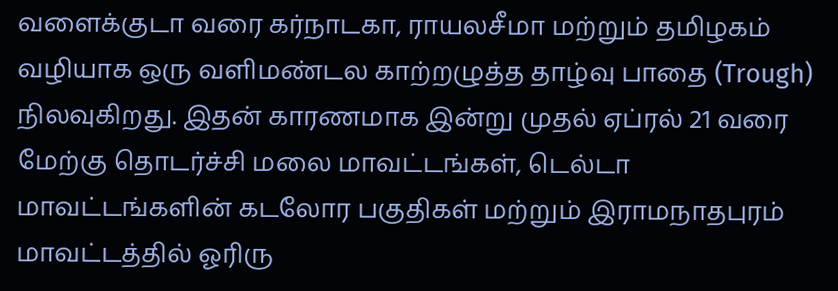வளைக்குடா வரை கர்நாடகா, ராயலசீமா மற்றும் தமிழகம் வழியாக ஒரு வளிமண்டல காற்றழுத்த தாழ்வு பாதை (Trough) நிலவுகிறது. இதன் காரணமாக இன்று முதல் ஏப்ரல் 21 வரை மேற்கு தொடர்ச்சி மலை மாவட்டங்கள், டெல்டா மாவட்டங்களின் கடலோர பகுதிகள் மற்றும் இராமநாதபுரம் மாவட்டத்தில் ஓரிரு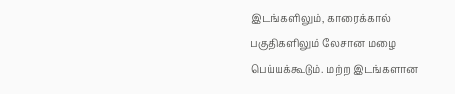இடங்களிலும், காரைக்கால் பகுதிகளிலும் லேசான மழை பெய்யக்கூடும். மற்ற இடங்களான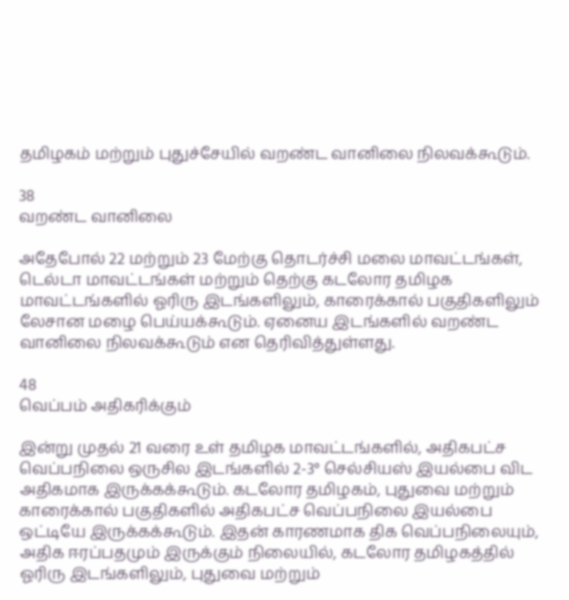தமிழகம் மற்றும் புதுச்சேயில் வறண்ட வானிலை நிலவக்கூடும்.

38
வறண்ட வானிலை

அதேபோல் 22 மற்றும் 23 மேற்கு தொடர்ச்சி மலை மாவட்டங்கள், டெல்டா மாவட்டங்கள் மற்றும் தெற்கு கடலோர தமிழக மாவட்டங்களில் ஓரிரு இடங்களிலும், காரைக்கால் பகுதிகளிலும் லேசான மழை பெய்யக்கூடும். ஏனைய இடங்களில் வறண்ட வானிலை நிலவக்கூடும் என தெரிவித்துள்ளது.

48
வெப்பம் அதிகரிக்கும்

இன்று முதல் 21 வரை உள் தமிழக மாவட்டங்களில், அதிகபட்ச வெப்பநிலை ஒருசில இடங்களில் 2-3° செல்சியஸ் இயல்பை விட அதிகமாக இருக்கக்கூடும். கடலோர தமிழகம், புதுவை மற்றும் காரைக்கால் பகுதிகளில் அதிகபட்ச வெப்பநிலை இயல்பை ஒட்டியே இருக்கக்கூடும். இதன் காரணமாக திக வெப்பநிலையும், அதிக ஈரப்பதமும் இருக்கும் நிலையில், கடலோர தமிழகத்தில் ஓரிரு இடங்களிலும், புதுவை மற்றும்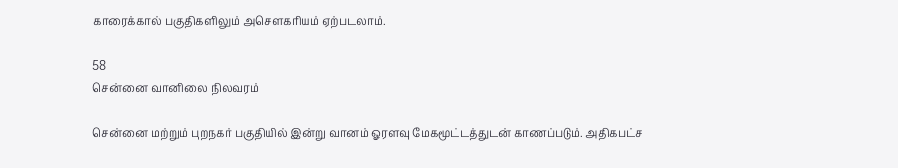காரைக்கால் பகுதிகளிலும் அசௌகரியம் ஏற்படலாம்.

58
சென்னை வானிலை நிலவரம்

சென்னை மற்றும் புறநகர் பகுதியில் இன்று வானம் ஓரளவு மேகமூட்டத்துடன் காணப்படும். அதிகபட்ச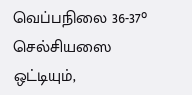வெப்பநிலை 36-37° செல்சியஸை ஒட்டியும்,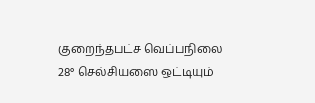குறைந்தபட்ச வெப்பநிலை 28° செல்சியஸை ஒட்டியும்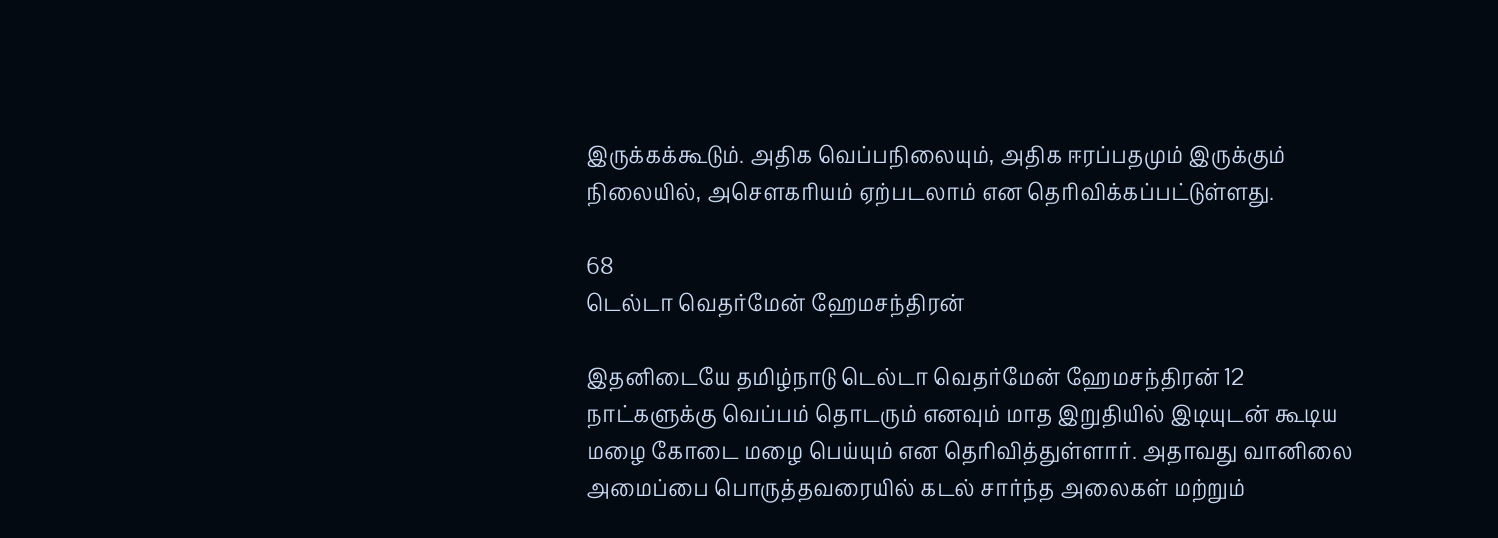இருக்கக்கூடும். அதிக வெப்பநிலையும், அதிக ஈரப்பதமும் இருக்கும் நிலையில், அசௌகரியம் ஏற்படலாம் என தெரிவிக்கப்பட்டுள்ளது.

68
டெல்டா வெதர்மேன் ஹேமசந்திரன்

இதனிடையே தமிழ்நாடு டெல்டா வெதர்மேன் ஹேமசந்திரன் 12 நாட்களுக்கு வெப்பம் தொடரும் எனவும் மாத இறுதியில் இடியுடன் கூடிய மழை கோடை மழை பெய்யும் என தெரிவித்துள்ளார். அதாவது வானிலை அமைப்பை பொருத்தவரையில் கடல் சார்ந்த அலைகள் மற்றும்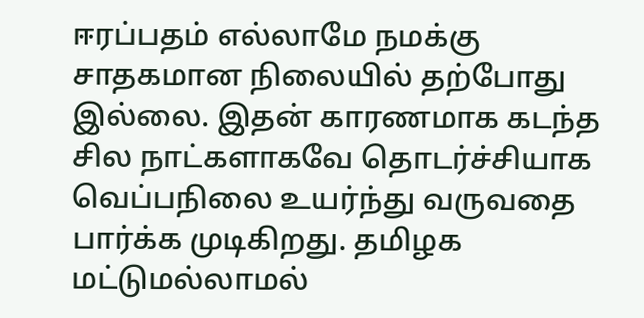ஈரப்பதம் எல்லாமே நமக்கு சாதகமான நிலையில் தற்போது இல்லை. இதன் காரணமாக கடந்த சில நாட்களாகவே தொடர்ச்சியாக வெப்பநிலை உயர்ந்து வருவதை பார்க்க முடிகிறது. தமிழக மட்டுமல்லாமல்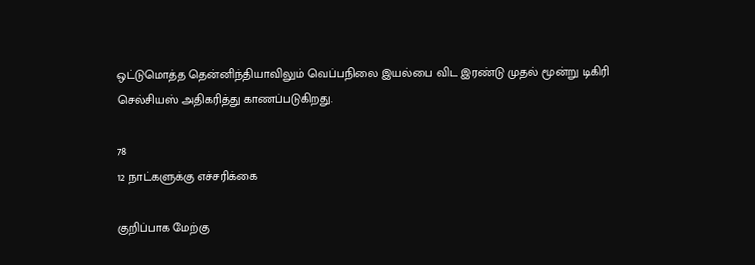ஒட்டுமொத்த தென்னிந்தியாவிலும் வெப்பநிலை இயல்பை விட இரண்டு முதல் மூன்று டிகிரி செல்சியஸ் அதிகரித்து காணப்படுகிறது.

78
12 நாட்களுக்கு எச்சரிக்கை

குறிப்பாக மேற்கு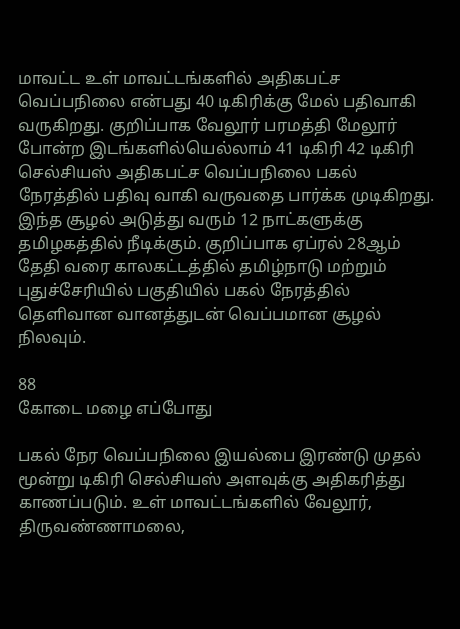மாவட்ட உள் மாவட்டங்களில் அதிகபட்ச வெப்பநிலை என்பது 40 டிகிரிக்கு மேல் பதிவாகி வருகிறது. குறிப்பாக வேலூர் பரமத்தி மேலூர் போன்ற இடங்களில்யெல்லாம் 41 டிகிரி 42 டிகிரி செல்சியஸ் அதிகபட்ச வெப்பநிலை பகல் நேரத்தில் பதிவு வாகி வருவதை பார்க்க முடிகிறது. இந்த சூழல் அடுத்து வரும் 12 நாட்களுக்கு தமிழகத்தில் நீடிக்கும். குறிப்பாக ஏப்ரல் 28ஆம் தேதி வரை காலகட்டத்தில் தமிழ்நாடு மற்றும் புதுச்சேரியில் பகுதியில் பகல் நேரத்தில் தெளிவான வானத்துடன் வெப்பமான சூழல் நிலவும்.

88
கோடை மழை எப்போது

பகல் நேர வெப்பநிலை இயல்பை இரண்டு முதல் மூன்று டிகிரி செல்சியஸ் அளவுக்கு அதிகரித்து காணப்படும். உள் மாவட்டங்களில் வேலூர், திருவண்ணாமலை,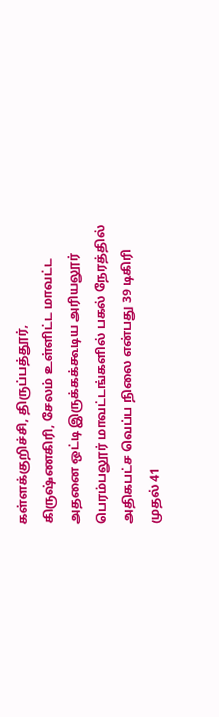கள்ளக்குறிச்சி, திருப்பத்தூர், கிருஷ்ணகிரி, சேலம் உள்ளிட்ட மாவட்ட அதனை ஒட்டி இருக்கக்கூடிய அரியலூர் பெரம்பலூர் மாவட்டங்களில் பகல் நேரத்தில் அதிகபட்ச வெப்ப நிலை என்பது 39 டிகிரி முதல் 41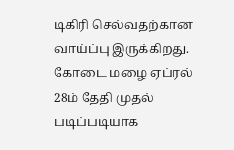டிகிரி செல்வதற்கான வாய்ப்பு இருக்கிறது. கோடை மழை ஏப்ரல் 28ம் தேதி முதல் படிப்படியாக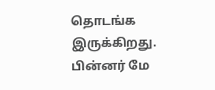தொடங்க இருக்கிறது. பின்னர் மே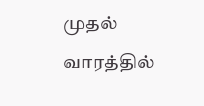முதல் வாரத்தில்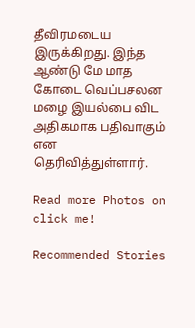தீவிரமடைய இருக்கிறது. இந்த ஆண்டு மே மாத கோடை வெப்பசலன மழை இயல்பை விட அதிகமாக பதிவாகும் என தெரிவித்துள்ளார்.

Read more Photos on
click me!

Recommended Stories